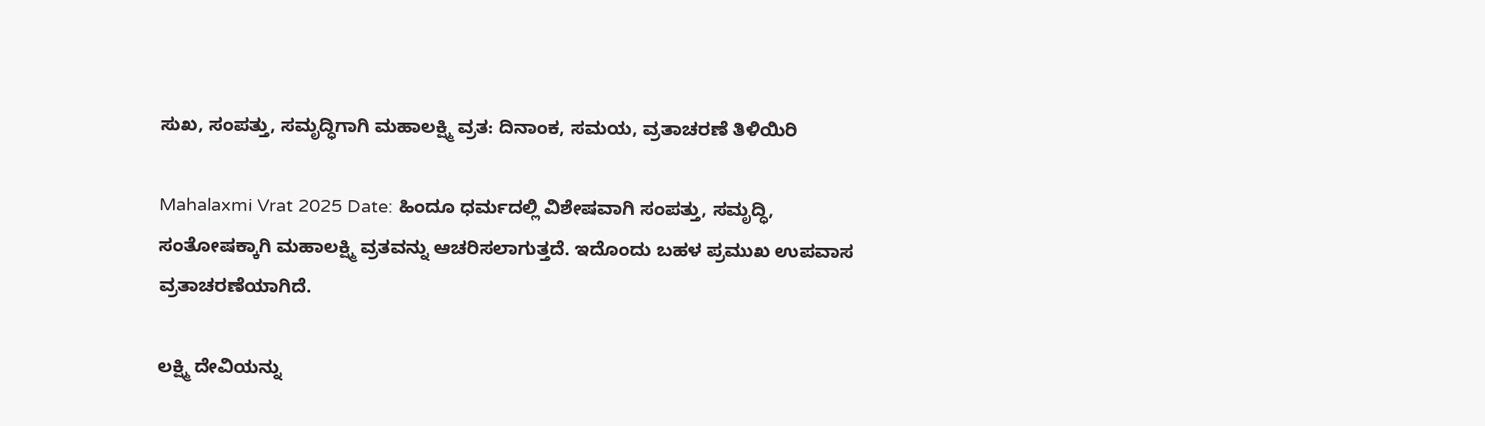ಸುಖ, ಸಂಪತ್ತು, ಸಮೃದ್ಧಿಗಾಗಿ ಮಹಾಲಕ್ಷ್ಮಿ ವ್ರತ: ದಿನಾಂಕ, ಸಮಯ, ವ್ರತಾಚರಣೆ ತಿಳಿಯಿರಿ

Mahalaxmi Vrat 2025 Date: ಹಿಂದೂ ಧರ್ಮದಲ್ಲಿ ವಿಶೇಷವಾಗಿ ಸಂಪತ್ತು, ಸಮೃದ್ಧಿ, ಸಂತೋಷಕ್ಕಾಗಿ ಮಹಾಲಕ್ಷ್ಮಿ ವ್ರತವನ್ನು ಆಚರಿಸಲಾಗುತ್ತದೆ. ಇದೊಂದು ಬಹಳ ಪ್ರಮುಖ ಉಪವಾಸ ವ್ರತಾಚರಣೆಯಾಗಿದೆ.

ಲಕ್ಷ್ಮಿ ದೇವಿಯನ್ನು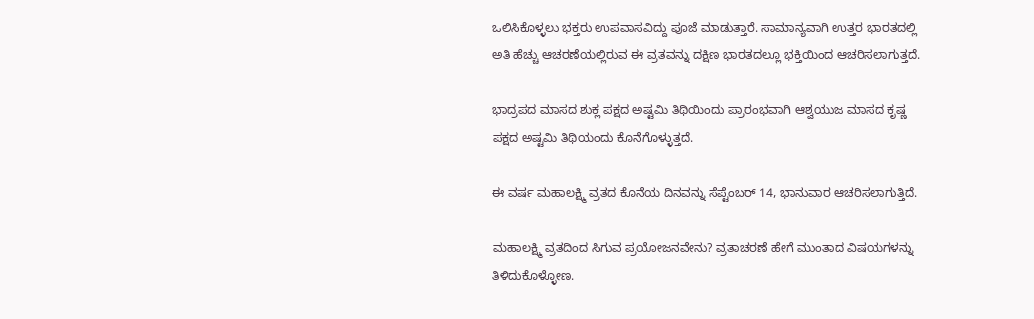ಒಲಿಸಿಕೊಳ್ಳಲು ಭಕ್ತರು ಉಪವಾಸವಿದ್ದು ಪೂಜೆ ಮಾಡುತ್ತಾರೆ. ಸಾಮಾನ್ಯವಾಗಿ ಉತ್ತರ ಭಾರತದಲ್ಲಿ ಅತಿ ಹೆಚ್ಚು ಆಚರಣೆಯಲ್ಲಿರುವ ಈ ವ್ರತವನ್ನು ದಕ್ಷಿಣ ಭಾರತದಲ್ಲೂ ಭಕ್ತಿಯಿಂದ ಆಚರಿಸಲಾಗುತ್ತದೆ.

ಭಾದ್ರಪದ ಮಾಸದ ಶುಕ್ಲ ಪಕ್ಷದ ಅಷ್ಟಮಿ ತಿಥಿಯಿಂದು ಪ್ರಾರಂಭವಾಗಿ ಆಶ್ವಯುಜ ಮಾಸದ ಕೃಷ್ಣ ಪಕ್ಷದ ಅಷ್ಟಮಿ ತಿಥಿಯಂದು ಕೊನೆಗೊಳ್ಳುತ್ತದೆ.

ಈ ವರ್ಷ ಮಹಾಲಕ್ಷ್ಮಿ ವ್ರತದ ಕೊನೆಯ ದಿನವನ್ನು ಸೆಪ್ಟೆಂಬರ್‌ 14, ಭಾನುವಾರ ಆಚರಿಸಲಾಗುತ್ತಿದೆ.

ಮಹಾಲಕ್ಷ್ಮಿ ವ್ರತದಿಂದ ಸಿಗುವ ಪ್ರಯೋಜನವೇನು? ವ್ರತಾಚರಣೆ ಹೇಗೆ ಮುಂತಾದ ವಿಷಯಗಳನ್ನು ತಿಳಿದುಕೊಳ್ಳೋಣ.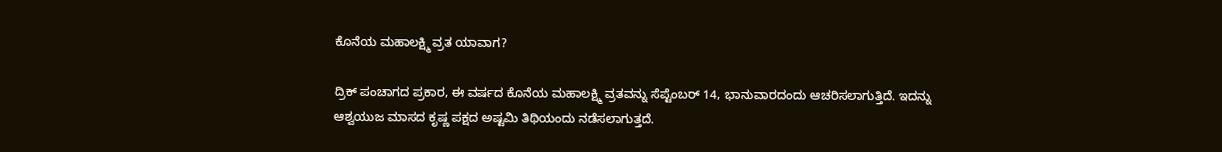ಕೊನೆಯ ಮಹಾಲಕ್ಷ್ಮಿ ವ್ರತ ಯಾವಾಗ?

ದ್ರಿಕ್‌ ಪಂಚಾಗದ ಪ್ರಕಾರ, ಈ ವರ್ಷದ ಕೊನೆಯ ಮಹಾಲಕ್ಷ್ಮಿ ವ್ರತವನ್ನು ಸೆಪ್ಟೆಂಬರ್‌ 14, ಭಾನುವಾರದಂದು ಆಚರಿಸಲಾಗುತ್ತಿದೆ. ಇದನ್ನು ಆಶ್ವಯುಜ ಮಾಸದ ಕೃಷ್ಣ ಪಕ್ಷದ ಅಷ್ಟಮಿ ತಿಥಿಯಂದು ನಡೆಸಲಾಗುತ್ತದೆ.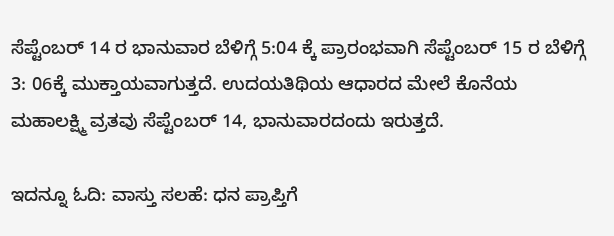ಸೆಪ್ಟೆಂಬರ್‌ 14 ರ ಭಾನುವಾರ ಬೆಳಿಗ್ಗೆ 5:04 ಕ್ಕೆ ಪ್ರಾರಂಭವಾಗಿ ಸೆಪ್ಟೆಂಬರ್‌ 15 ರ ಬೆಳಿಗ್ಗೆ 3: 06ಕ್ಕೆ ಮುಕ್ತಾಯವಾಗುತ್ತದೆ. ಉದಯತಿಥಿಯ ಆಧಾರದ ಮೇಲೆ ಕೊನೆಯ ಮಹಾಲಕ್ಷ್ಮಿ ವ್ರತವು ಸೆಪ್ಟೆಂಬರ್‌ 14, ಭಾನುವಾರದಂದು ಇರುತ್ತದೆ.

ಇದನ್ನೂ ಓದಿ: ವಾಸ್ತು ಸಲಹೆ: ಧನ ಪ್ರಾಪ್ತಿಗೆ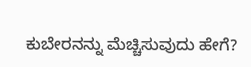ಕುಬೇರನನ್ನು ಮೆಚ್ಚಿಸುವುದು ಹೇಗೆ?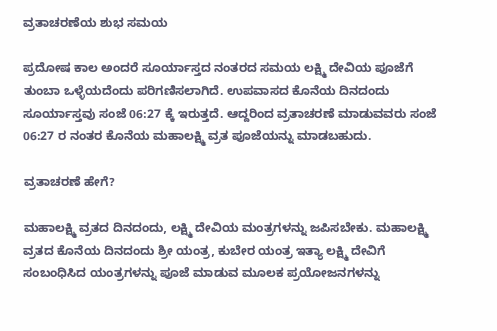ವ್ರತಾಚರಣೆಯ ಶುಭ ಸಮಯ

ಪ್ರದೋಷ ಕಾಲ ಅಂದರೆ ಸೂರ್ಯಾಸ್ತದ ನಂತರದ ಸಮಯ ಲಕ್ಷ್ಮಿ ದೇವಿಯ ಪೂಜೆಗೆ ತುಂಬಾ ಒಳ್ಳೆಯದೆಂದು ಪರಿಗಣಿಸಲಾಗಿದೆ. ಉಪವಾಸದ ಕೊನೆಯ ದಿನದಂದು ಸೂರ್ಯಾಸ್ತವು ಸಂಜೆ 06:27 ಕ್ಕೆ ಇರುತ್ತದೆ. ಆದ್ದರಿಂದ ವ್ರತಾಚರಣೆ ಮಾಡುವವರು ಸಂಜೆ 06:27 ರ ನಂತರ ಕೊನೆಯ ಮಹಾಲಕ್ಷ್ಮಿ ವ್ರತ ಪೂಜೆಯನ್ನು ಮಾಡಬಹುದು.

ವ್ರತಾಚರಣೆ ಹೇಗೆ?

ಮಹಾಲಕ್ಷ್ಮಿ ವ್ರತದ ದಿನದಂದು, ಲಕ್ಷ್ಮಿ ದೇವಿಯ ಮಂತ್ರಗಳನ್ನು ಜಪಿಸಬೇಕು. ಮಹಾಲಕ್ಷ್ಮಿ ವ್ರತದ ಕೊನೆಯ ದಿನದಂದು ಶ್ರೀ ಯಂತ್ರ, ಕುಬೇರ ಯಂತ್ರ ಇತ್ಯಾ ಲಕ್ಷ್ಮಿ ದೇವಿಗೆ ಸಂಬಂಧಿಸಿದ ಯಂತ್ರಗಳನ್ನು ಪೂಜೆ ಮಾಡುವ ಮೂಲಕ ಪ್ರಯೋಜನಗಳನ್ನು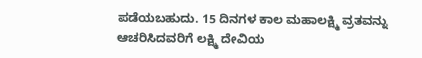ಪಡೆಯಬಹುದು. 15 ದಿನಗಳ ಕಾಲ ಮಹಾಲಕ್ಷ್ಮಿ ವ್ರತವನ್ನು ಆಚರಿಸಿದವರಿಗೆ ಲಕ್ಷ್ಮಿ ದೇವಿಯ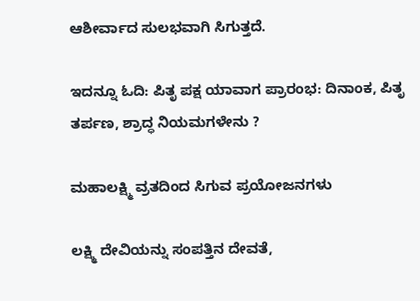ಆಶೀರ್ವಾದ ಸುಲಭವಾಗಿ ಸಿಗುತ್ತದೆ.

ಇದನ್ನೂ ಓದಿ: ಪಿತೃ ಪಕ್ಷ ಯಾವಾಗ ಪ್ರಾರಂಭ: ದಿನಾಂಕ, ಪಿತೃ ತರ್ಪಣ, ಶ್ರಾದ್ಧ ನಿಯಮಗಳೇನು ?

ಮಹಾಲಕ್ಷ್ಮಿ ವ್ರತದಿಂದ ಸಿಗುವ ಪ್ರಯೋಜನಗಳು

ಲಕ್ಷ್ಮಿ ದೇವಿಯನ್ನು ಸಂಪತ್ತಿನ ದೇವತೆ,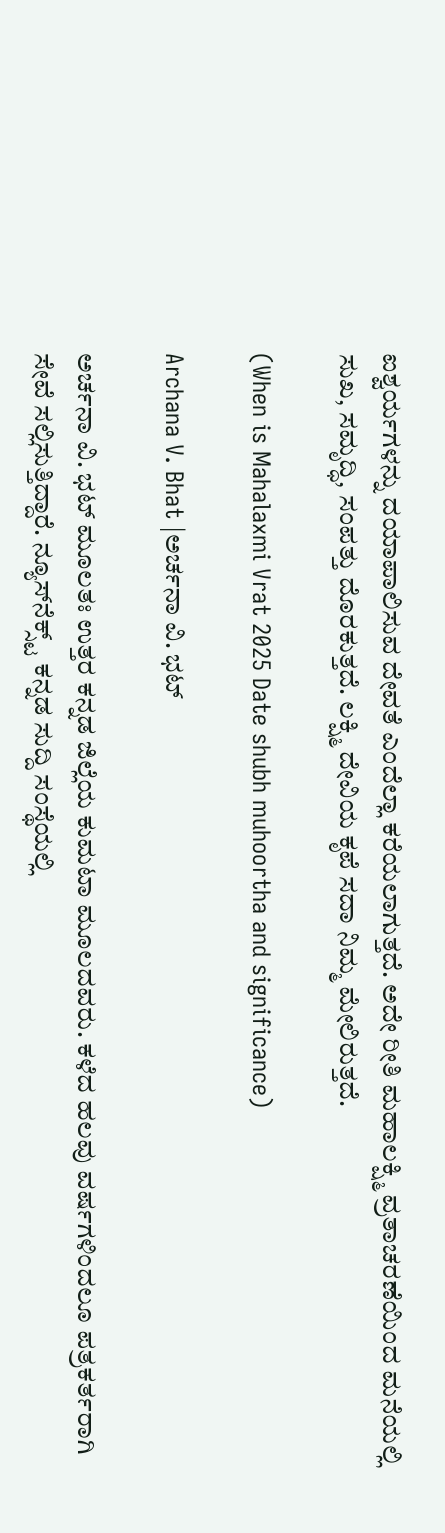ಐಶ್ವರ್ಯಗಳನ್ನು ದಯಾಪಾಲಿಸುವ ದೇವತೆ ಎಂದೆಲ್ಲಾ ಕರೆಯಲಾಗುತ್ತದೆ. ಅದೇ ರೀತಿ ಮಹಾಲಕ್ಷ್ಮಿ ವ್ರತಾಚರಣೆಯಿಂದ ಮನೆಯಲ್ಲಿ ಸುಖ, ಸಮೃದ್ಧಿ, ಸಂಪತ್ತು ದೊರಕುತ್ತದೆ. ಲಕ್ಷ್ಮಿ ದೇವಿಯ ಕೃಪೆ ಸದಾ ನಿಮ್ಮ ಮೇಲಿರುತ್ತದೆ.

(When is Mahalaxmi Vrat 2025 Date shubh muhoortha and significance)

Archana V. Bhat |ಅರ್ಚನಾ ವಿ. ಭಟ್

ಅರ್ಚನಾ ವಿ. ಭಟ್‌ ಮೂಲತಃ ಉತ್ತರ ಕನ್ನಡ ಜಿಲ್ಲೆಯ ಕುಮಟಾ ಮೂಲದವರು. ಕಳೆದ ಹಲವು ವರ್ಷಗಳಿಂದಲೂ ಪತ್ರಕರ್ತರಾಗಿ ಸೇವೆ ಸಲ್ಲಿಸುತ್ತಿದ್ದಾರೆ. ನ್ಯೂಸ್‌ನೆಕ್ಸ್ಟ್‌ ಕನ್ನಡ ಸುದ್ದಿ ಸಂಸ್ಥೆಯಲ್ಲಿ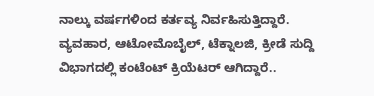ನಾಲ್ಕು ವರ್ಷಗಳಿಂದ ಕರ್ತವ್ಯ ನಿರ್ವಹಿಸುತ್ತಿದ್ದಾರೆ. ವ್ಯವಹಾರ, ಆಟೋಮೊಬೈಲ್‌, ಟೆಕ್ನಾಲಜಿ, ಕ್ರೀಡೆ ಸುದ್ದಿ ವಿಭಾಗದಲ್ಲಿ ಕಂಟೆಂಟ್‌ ಕ್ರಿಯೆಟರ್‌ ಆಗಿದ್ದಾರೆ..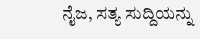ನೈಜ, ಸತ್ಯ ಸುದ್ದಿಯನ್ನು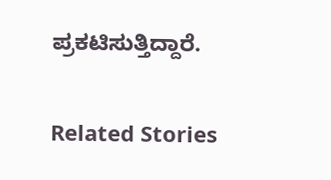ಪ್ರಕಟಿಸುತ್ತಿದ್ದಾರೆ.

Related Stories